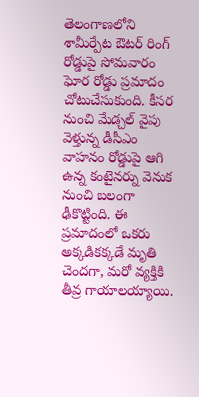తెలంగాణలోని శామీర్పేట ఔటర్ రింగ్ రోడ్డుపై సోమవారం ఘోర రోడ్డు ప్రమాదం చోటుచేసుకుంది. కీసర నుంచి మేడ్చల్ వైపు వెళ్తున్న డీసీఎం వాహనం రోడ్డుపై ఆగి ఉన్న కంటైనర్ను వెనుక నుంచి బలంగా ఢీకొట్టింది. ఈ ప్రమాదంలో ఒకరు అక్కడికక్కడే మృతి చెందగా, మరో వ్యక్తికి తీవ్ర గాయాలయ్యాయి.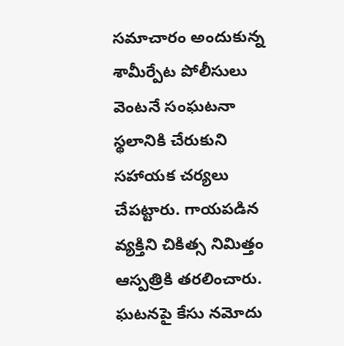సమాచారం అందుకున్న శామీర్పేట పోలీసులు వెంటనే సంఘటనా స్థలానికి చేరుకుని సహాయక చర్యలు చేపట్టారు. గాయపడిన వ్యక్తిని చికిత్స నిమిత్తం ఆస్పత్రికి తరలించారు. ఘటనపై కేసు నమోదు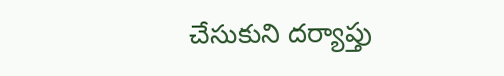చేసుకుని దర్యాప్తు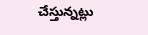చేస్తున్నట్లు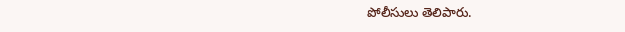పోలీసులు తెలిపారు.